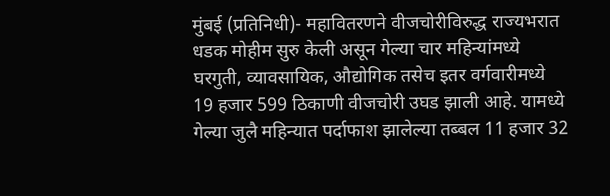मुंबई (प्रतिनिधी)- महावितरणने वीजचोरीविरुद्ध राज्यभरात धडक मोहीम सुरु केली असून गेल्या चार महिन्यांमध्ये घरगुती, व्यावसायिक, औद्योगिक तसेच इतर वर्गवारीमध्ये 19 हजार 599 ठिकाणी वीजचोरी उघड झाली आहे. यामध्ये गेल्या जुलै महिन्यात पर्दाफाश झालेल्या तब्बल 11 हजार 32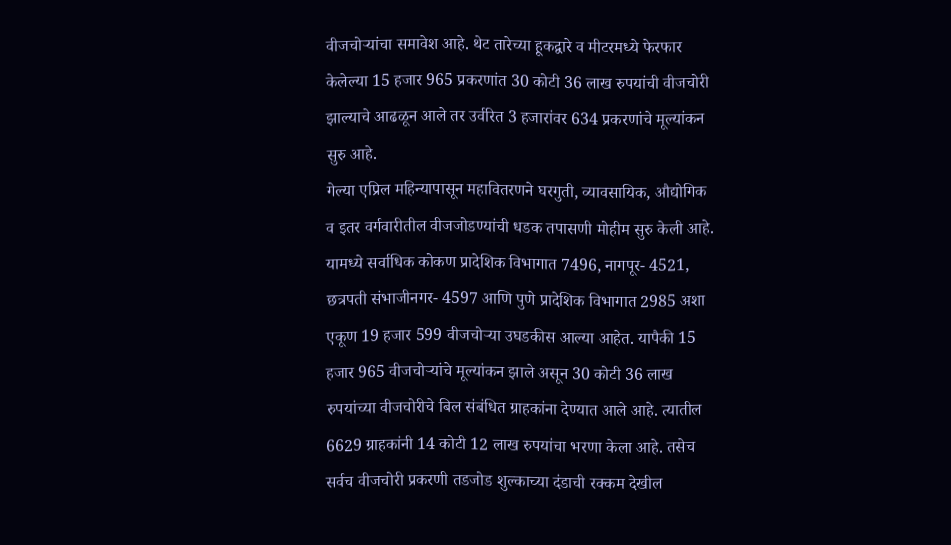वीजचोऱ्यांचा समावेश आहे. थेट तारेच्या हूकद्वारे व मीटरमध्ये फेरफार केलेल्या 15 हजार 965 प्रकरणांत 30 कोटी 36 लाख रुपयांची वीजचोरी झाल्याचे आढळून आले तर उर्वरित 3 हजारांवर 634 प्रकरणांचे मूल्यांकन सुरु आहे.
गेल्या एप्रिल महिन्यापासून महावितरणने घरगुती, व्यावसायिक, औद्योगिक व इतर वर्गवारीतील वीजजोडण्यांची धडक तपासणी मोहीम सुरु केली आहे. यामध्ये सर्वाधिक कोकण प्रादेशिक विभागात 7496, नागपूर- 4521, छत्रपती संभाजीनगर- 4597 आणि पुणे प्रादेशिक विभागात 2985 अशा एकूण 19 हजार 599 वीजचोऱ्या उघडकीस आल्या आहेत. यापैकी 15 हजार 965 वीजचोऱ्यांचे मूल्यांकन झाले असून 30 कोटी 36 लाख रुपयांच्या वीजचोरीचे बिल संबंधित ग्राहकांना देण्यात आले आहे. त्यातील 6629 ग्राहकांनी 14 कोटी 12 लाख रुपयांचा भरणा केला आहे. तसेच सर्वच वीजचोरी प्रकरणी तडजोड शुल्काच्या दंडाची रक्कम देखील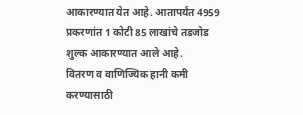आकारण्यात येत आहे. आतापर्यंत 4959 प्रकरणांत 1 कोटी 85 लाखांचे तडजोड शुल्क आकारण्यात आले आहे.
वितरण व वाणिज्यिक हानी कमी करण्यासाठी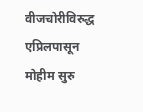वीजचोरीविरुद्ध एप्रिलपासून मोहीम सुरु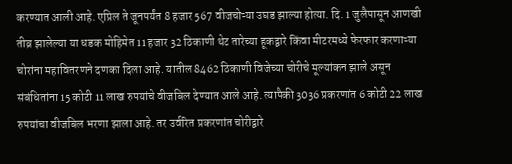करण्यात आली आहे. एप्रिल ते जूनपर्यंत 8 हजार 567 वीजचोऱ्या उघड झाल्या होत्या. दि. 1 जुलैपासून आणखी तीव्र झालेल्या या धडक मोहिमेत 11 हजार 32 ठिकाणी थेट तारेच्या हूकद्वारे किंवा मीटरमध्ये फेरफार करणाऱ्या चोरांना महावितरणने दणका दिला आहे. यातील 8462 ठिकाणी विजेच्या चोरीचे मूल्यांकन झाले असून संबंधितांना 15 कोटी 11 लाख रुपयांचे वीजबिल देण्यात आले आहे. त्यापैकी 3036 प्रकरणांत 6 कोटी 22 लाख रुपयांचा वीजबिल भरणा झाला आहे. तर उर्वरित प्रकरणांत चोरीद्वारे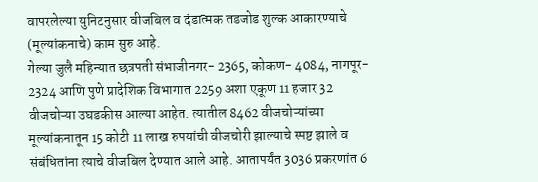वापरलेल्या युनिटनुसार वीजबिल व दंडात्मक तडजोड शुल्क आकारण्याचे (मूल्यांकनाचे) काम सुरु आहे.
गेल्या जुलै महिन्यात छत्रपती संभाजीनगर- 2365, कोकण- 4084, नागपूर- 2324 आणि पुणे प्रादेशिक विभागात 2259 अशा एकूण 11 हजार 32 वीजचोऱ्या उघडकीस आल्या आहेत. त्यातील 8462 वीजचोऱ्यांच्या मूल्यांकनातून 15 कोटी 11 लाख रुपयांची वीजचोरी झाल्याचे स्पष्ट झाले व संबंधितांना त्याचे वीजबिल देण्यात आले आहे. आतापर्यंत 3036 प्रकरणांत 6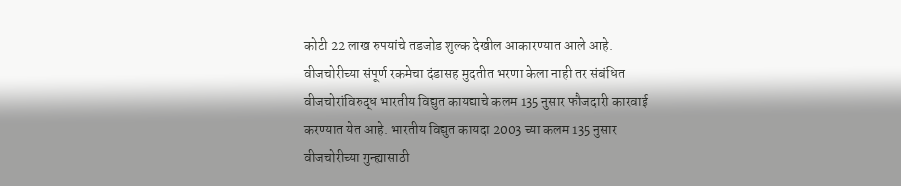कोटी 22 लाख रुपयांचे तडजोड शुल्क देखील आकारण्यात आले आहे.
वीजचोरीच्या संपूर्ण रकमेचा दंडासह मुदतीत भरणा केला नाही तर संबंधित वीजचोरांविरुद्ध भारतीय विद्युत कायद्याचे कलम 135 नुसार फौजदारी कारवाई करण्यात येत आहे. भारतीय विद्युत कायदा 2003 च्या कलम 135 नुसार वीजचोरीच्या गुन्ह्यासाठी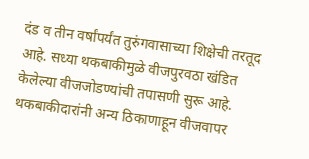दंड व तीन वर्षांपर्यंत तुरुंगवासाच्या शिक्षेची तरतूद आहे. सध्या थकबाकीमुळे वीजपुरवठा खंडित केलेल्या वीजजोडण्यांची तपासणी सुरू आहे. थकबाकीदारांनी अन्य ठिकाणाहून वीजवापर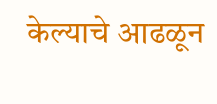केल्याचे आढळून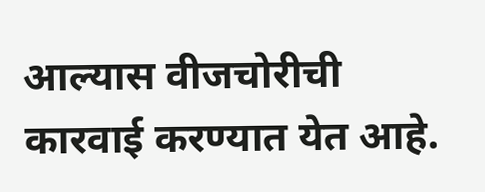आल्यास वीजचोरीची कारवाई करण्यात येत आहे.